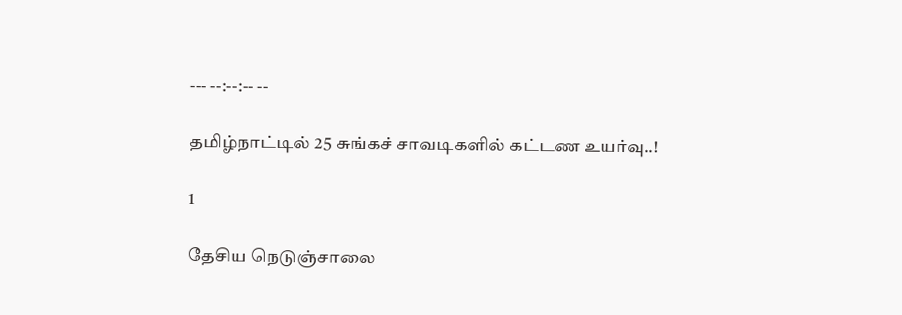--- --:--:-- --

தமிழ்நாட்டில் 25 சுங்கச் சாவடிகளில் கட்டண உயர்வு..!

1

தேசிய நெடுஞ்சாலை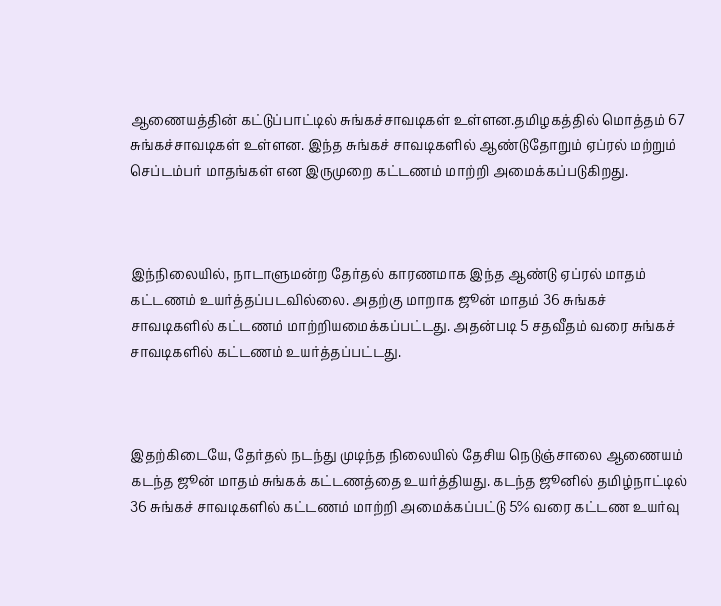ஆணையத்தின் கட்டுப்பாட்டில் சுங்கச்சாவடிகள் உள்ளன.தமிழகத்தில் மொத்தம் 67 சுங்கச்சாவடிகள் உள்ளன. இந்த சுங்கச் சாவடிகளில் ஆண்டுதோறும் ஏப்ரல் மற்றும் செப்டம்பர் மாதங்கள் என இருமுறை கட்டணம் மாற்றி அமைக்கப்படுகிறது.



இந்நிலையில், நாடாளுமன்ற தேர்தல் காரணமாக இந்த ஆண்டு ஏப்ரல் மாதம் கட்டணம் உயர்த்தப்படவில்லை. அதற்கு மாறாக ஜூன் மாதம் 36 சுங்கச் சாவடிகளில் கட்டணம் மாற்றியமைக்கப்பட்டது. அதன்படி 5 சதவீதம் வரை சுங்கச் சாவடிகளில் கட்டணம் உயர்த்தப்பட்டது.



இதற்கிடையே, தேர்தல் நடந்து முடிந்த நிலையில் தேசிய நெடுஞ்சாலை ஆணையம் கடந்த ஜூன் மாதம் சுங்கக் கட்டணத்தை உயர்த்தியது. கடந்த ஜூனில் தமிழ்நாட்டில் 36 சுங்கச் சாவடிகளில் கட்டணம் மாற்றி அமைக்கப்பட்டு 5% வரை கட்டண உயர்வு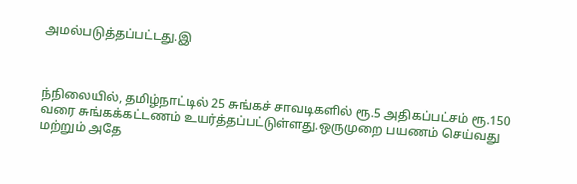அமல்படுத்தப்பட்டது.இ



ந்நிலையில், தமிழ்நாட்டில் 25 சுங்கச் சாவடிகளில் ரூ.5 அதிகப்பட்சம் ரூ.150 வரை சுங்கக்கட்டணம் உயர்த்தப்பட்டுள்ளது.ஒருமுறை பயணம் செய்வது மற்றும் அதே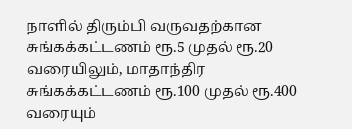நாளில் திரும்பி வருவதற்கான சுங்கக்கட்டணம் ரூ.5 முதல் ரூ.20 வரையிலும், மாதாந்திர சுங்கக்கட்டணம் ரூ.100 முதல் ரூ.400 வரையும்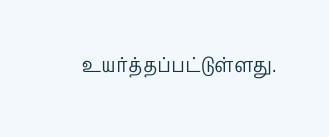உயர்த்தப்பட்டுள்ளது.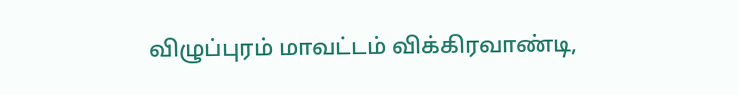விழுப்புரம் மாவட்டம் விக்கிரவாண்டி,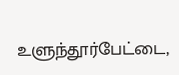உளுந்தூர்பேட்டை,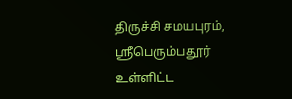திருச்சி சமயபுரம், ஸ்ரீபெரும்பதூர் உள்ளிட்ட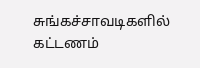சுங்கச்சாவடிகளில் கட்டணம்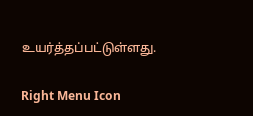உயர்த்தப்பட்டுள்ளது.

Right Menu Icon